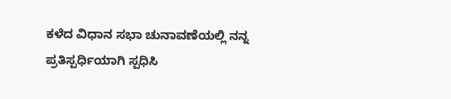ಕಳೆದ ವಿಧಾನ ಸಭಾ ಚುನಾವಣೆಯಲ್ಲಿ ನನ್ನ ಪ್ರತಿಸ್ಪರ್ಧಿಯಾಗಿ ಸ್ಪಧಿಸಿ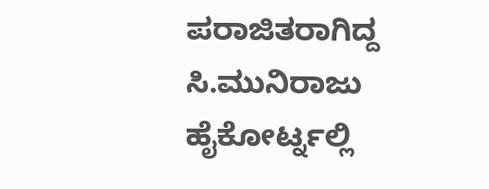ಪರಾಜಿತರಾಗಿದ್ದ ಸಿ.ಮುನಿರಾಜು ಹೈಕೋರ್ಟ್ನಲ್ಲಿ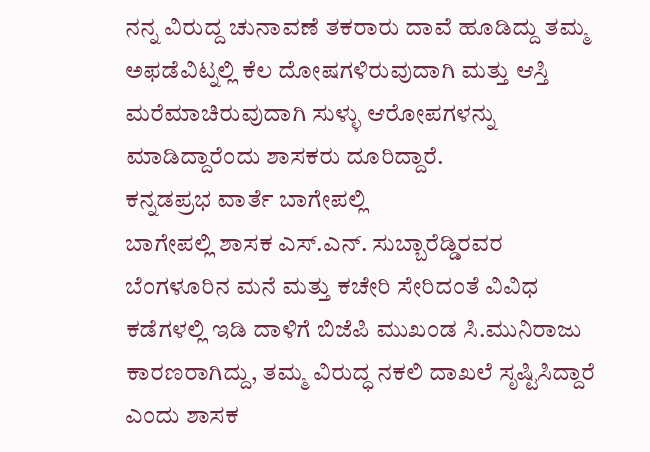ನನ್ನ ವಿರುದ್ದ ಚುನಾವಣೆ ತಕರಾರು ದಾವೆ ಹೂಡಿದ್ದು ತಮ್ಮ ಅಫಡೆವಿಟ್ನಲ್ಲಿ ಕೆಲ ದೋಷಗಳಿರುವುದಾಗಿ ಮತ್ತು ಆಸ್ತಿ ಮರೆಮಾಚಿರುವುದಾಗಿ ಸುಳ್ಳು ಆರೋಪಗಳನ್ನು ಮಾಡಿದ್ದಾರೆಂದು ಶಾಸಕರು ದೂರಿದ್ದಾರೆ.
ಕನ್ನಡಪ್ರಭ ವಾರ್ತೆ ಬಾಗೇಪಲ್ಲಿ
ಬಾಗೇಪಲ್ಲಿ ಶಾಸಕ ಎಸ್.ಎನ್. ಸುಬ್ಬಾರೆಡ್ಡಿರವರ ಬೆಂಗಳೂರಿನ ಮನೆ ಮತ್ತು ಕಚೇರಿ ಸೇರಿದಂತೆ ವಿವಿಧ ಕಡೆಗಳಲ್ಲಿ ಇಡಿ ದಾಳಿಗೆ ಬಿಜೆಪಿ ಮುಖಂಡ ಸಿ.ಮುನಿರಾಜು ಕಾರಣರಾಗಿದ್ದು, ತಮ್ಮ ವಿರುದ್ಧ ನಕಲಿ ದಾಖಲೆ ಸೃಷ್ಟಿಸಿದ್ದಾರೆ ಎಂದು ಶಾಸಕ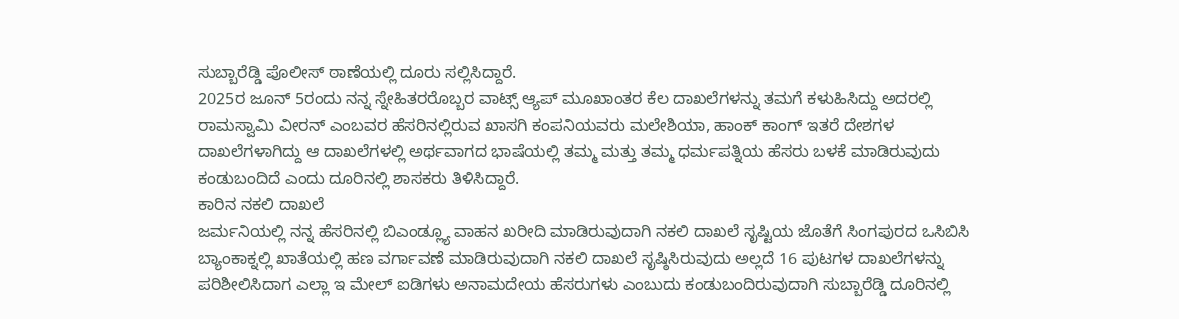ಸುಬ್ಬಾರೆಡ್ಡಿ ಪೊಲೀಸ್ ಠಾಣೆಯಲ್ಲಿ ದೂರು ಸಲ್ಲಿಸಿದ್ದಾರೆ.
2025ರ ಜೂನ್ 5ರಂದು ನನ್ನ ಸ್ನೇಹಿತರರೊಬ್ಬರ ವಾಟ್ಸ್ ಆ್ಯಪ್ ಮೂಖಾಂತರ ಕೆಲ ದಾಖಲೆಗಳನ್ನು ತಮಗೆ ಕಳುಹಿಸಿದ್ದು ಅದರಲ್ಲಿ ರಾಮಸ್ವಾಮಿ ವೀರನ್ ಎಂಬವರ ಹೆಸರಿನಲ್ಲಿರುವ ಖಾಸಗಿ ಕಂಪನಿಯವರು ಮಲೇಶಿಯಾ, ಹಾಂಕ್ ಕಾಂಗ್ ಇತರೆ ದೇಶಗಳ ದಾಖಲೆಗಳಾಗಿದ್ದು ಆ ದಾಖಲೆಗಳಲ್ಲಿ ಅರ್ಥವಾಗದ ಭಾಷೆಯಲ್ಲಿ ತಮ್ಮ ಮತ್ತು ತಮ್ಮ ಧರ್ಮಪತ್ನಿಯ ಹೆಸರು ಬಳಕೆ ಮಾಡಿರುವುದು ಕಂಡುಬಂದಿದೆ ಎಂದು ದೂರಿನಲ್ಲಿ ಶಾಸಕರು ತಿಳಿಸಿದ್ದಾರೆ.
ಕಾರಿನ ನಕಲಿ ದಾಖಲೆ
ಜರ್ಮನಿಯಲ್ಲಿ ನನ್ನ ಹೆಸರಿನಲ್ಲಿ ಬಿಎಂಡ್ಲ್ಯೂ ವಾಹನ ಖರೀದಿ ಮಾಡಿರುವುದಾಗಿ ನಕಲಿ ದಾಖಲೆ ಸೃಷ್ಟಿಯ ಜೊತೆಗೆ ಸಿಂಗಪುರದ ಒಸಿಬಿಸಿ ಬ್ಯಾಂಕಾಕ್ನಲ್ಲಿ ಖಾತೆಯಲ್ಲಿ ಹಣ ವರ್ಗಾವಣೆ ಮಾಡಿರುವುದಾಗಿ ನಕಲಿ ದಾಖಲೆ ಸೃಷ್ಠಿಸಿರುವುದು ಅಲ್ಲದೆ 16 ಪುಟಗಳ ದಾಖಲೆಗಳನ್ನು ಪರಿಶೀಲಿಸಿದಾಗ ಎಲ್ಲಾ ಇ ಮೇಲ್ ಐಡಿಗಳು ಅನಾಮದೇಯ ಹೆಸರುಗಳು ಎಂಬುದು ಕಂಡುಬಂದಿರುವುದಾಗಿ ಸುಬ್ಬಾರೆಡ್ಡಿ ದೂರಿನಲ್ಲಿ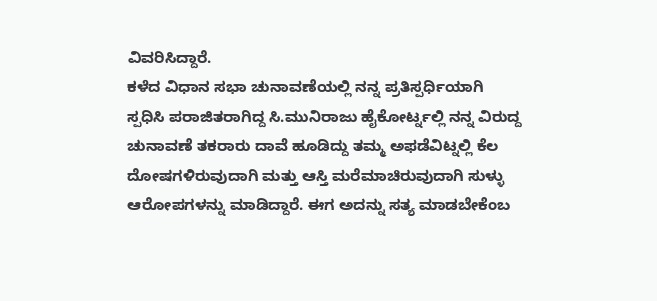ವಿವರಿಸಿದ್ದಾರೆ.
ಕಳೆದ ವಿಧಾನ ಸಭಾ ಚುನಾವಣೆಯಲ್ಲಿ ನನ್ನ ಪ್ರತಿಸ್ಪರ್ಧಿಯಾಗಿ ಸ್ಪಧಿಸಿ ಪರಾಜಿತರಾಗಿದ್ದ ಸಿ.ಮುನಿರಾಜು ಹೈಕೋರ್ಟ್ನಲ್ಲಿ ನನ್ನ ವಿರುದ್ದ ಚುನಾವಣೆ ತಕರಾರು ದಾವೆ ಹೂಡಿದ್ದು ತಮ್ಮ ಅಫಡೆವಿಟ್ನಲ್ಲಿ ಕೆಲ ದೋಷಗಳಿರುವುದಾಗಿ ಮತ್ತು ಆಸ್ತಿ ಮರೆಮಾಚಿರುವುದಾಗಿ ಸುಳ್ಳು ಆರೋಪಗಳನ್ನು ಮಾಡಿದ್ದಾರೆ. ಈಗ ಅದನ್ನು ಸತ್ಯ ಮಾಡಬೇಕೆಂಬ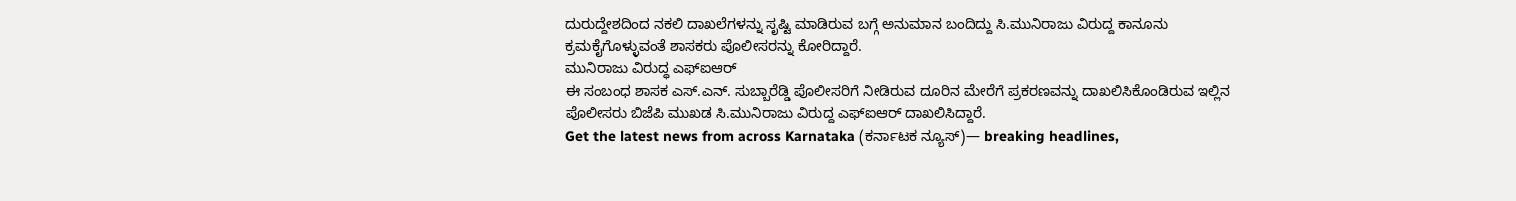ದುರುದ್ದೇಶದಿಂದ ನಕಲಿ ದಾಖಲೆಗಳನ್ನು ಸೃಷ್ಟಿ ಮಾಡಿರುವ ಬಗ್ಗೆ ಅನುಮಾನ ಬಂದಿದ್ದು ಸಿ.ಮುನಿರಾಜು ವಿರುದ್ದ ಕಾನೂನು ಕ್ರಮಕೈಗೊಳ್ಳುವಂತೆ ಶಾಸಕರು ಪೊಲೀಸರನ್ನು ಕೋರಿದ್ದಾರೆ.
ಮುನಿರಾಜು ವಿರುದ್ಧ ಎಫ್ಐಆರ್
ಈ ಸಂಬಂಧ ಶಾಸಕ ಎಸ್.ಎನ್. ಸುಬ್ಬಾರೆಡ್ಡಿ ಪೊಲೀಸರಿಗೆ ನೀಡಿರುವ ದೂರಿನ ಮೇರೆಗೆ ಪ್ರಕರಣವನ್ನು ದಾಖಲಿಸಿಕೊಂಡಿರುವ ಇಲ್ಲಿನ ಪೊಲೀಸರು ಬಿಜೆಪಿ ಮುಖಡ ಸಿ.ಮುನಿರಾಜು ವಿರುದ್ದ ಎಫ್ಐಆರ್ ದಾಖಲಿಸಿದ್ದಾರೆ.
Get the latest news from across Karnataka (ಕರ್ನಾಟಕ ನ್ಯೂಸ್)— breaking headlines,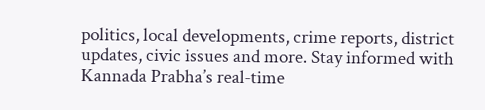politics, local developments, crime reports, district updates, civic issues and more. Stay informed with Kannada Prabha’s real‑time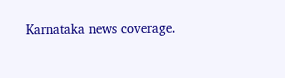Karnataka news coverage.